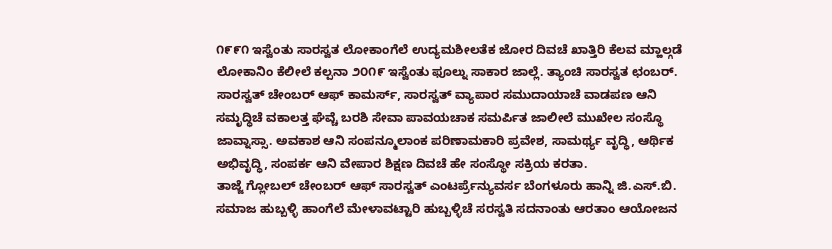೧೯೯೧ ಇಸ್ವೆಂತು ಸಾರಸ್ವತ ಲೋಕಾಂಗೆಲೆ ಉದ್ಯಮಶೀಲತೆಕ ಜೋರ ದಿವಚೆ ಖಾತ್ತಿರಿ ಕೆಲವ ಮ್ಹಾಲ್ಗಡೆ ಲೋಕಾನಿಂ ಕೆಲೀಲೆ ಕಲ್ಪನಾ ೨೦೧೯ ಇಸ್ವೆಂತು ಫೂಲ್ನು ಸಾಕಾರ ಜಾಲ್ಲೆ. ತ್ಯಾಂಚಿ ಸಾರಸ್ವತ ಛಂಬರ್. ಸಾರಸ್ವತ್ ಚೇಂಬರ್ ಆಫ್ ಕಾಮರ್ಸ್, ಸಾರಸ್ವತ್ ವ್ಯಾಪಾರ ಸಮುದಾಯಾಚೆ ವಾಡಪಣ ಆನಿ ಸಮೃದ್ಧಿಚೆ ವಕಾಲತ್ತ ಘೆವ್ಚೆ ಬರಶಿ ಸೇವಾ ಪಾವಯಚಾಕ ಸಮರ್ಪಿತ ಜಾಲೀಲೆ ಮುಖೇಲ ಸಂಸ್ಥೊ ಜಾವ್ನಾಸ್ಸಾ. ಅವಕಾಶ ಆನಿ ಸಂಪನ್ಮೂಲಾಂಕ ಪರಿಣಾಮಕಾರಿ ಪ್ರವೇಶ, ಸಾಮರ್ಥ್ಯ ವೃದ್ಧಿ, ಆರ್ಥಿಕ ಅಭಿವೃದ್ಧಿ, ಸಂಪರ್ಕ ಆನಿ ವೇಪಾರ ಶಿಕ್ಷಣ ದಿವಚೆ ಹೇ ಸಂಸ್ಥೋ ಸಕ್ರಿಯ ಕರತಾ.
ತಾಜ್ಜೆ ಗ್ಲೋಬಲ್ ಚೇಂಬರ್ ಆಫ್ ಸಾರಸ್ವತ್ ಎಂಟರ್ಪ್ರೆನ್ಯುವರ್ಸ ಬೆಂಗಳೂರು ಹಾನ್ನಿ ಜಿ.ಎಸ್.ಬಿ. ಸಮಾಜ ಹುಬ್ಬಳ್ಳಿ ಹಾಂಗೆಲೆ ಮೇಳಾವಟ್ಟಾರಿ ಹುಬ್ಬಳ್ಳಿಚೆ ಸರಸ್ವತಿ ಸದನಾಂತು ಆರತಾಂ ಆಯೋಜನ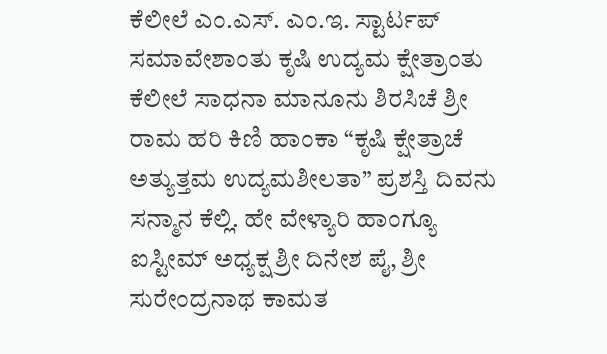ಕೆಲೀಲೆ ಎಂ.ಎಸ್. ಎಂ.ಇ. ಸ್ಟಾರ್ಟಪ್ ಸಮಾವೇಶಾಂತು ಕೃಷಿ ಉದ್ಯಮ ಕ್ಷೇತ್ರಾಂತು ಕೆಲೀಲೆ ಸಾಧನಾ ಮಾನೂನು ಶಿರಸಿಚೆ ಶ್ರೀ ರಾಮ ಹರಿ ಕಿಣಿ ಹಾಂಕಾ “ಕೃಷಿ ಕ್ಷೇತ್ರಾಚೆ ಅತ್ಯುತ್ತಮ ಉದ್ಯಮಶೀಲತಾ” ಪ್ರಶಸ್ತಿ ದಿವನು ಸನ್ಮಾನ ಕೆಲ್ಲಿ. ಹೇ ವೇಳ್ಯಾರಿ ಹಾಂಗ್ಯೂ ಐಸ್ಟೀಮ್ ಅಧ್ಯಕ್ಷ ಶ್ರೀ ದಿನೇಶ ಪೈ, ಶ್ರೀ ಸುರೇಂದ್ರನಾಥ ಕಾಮತ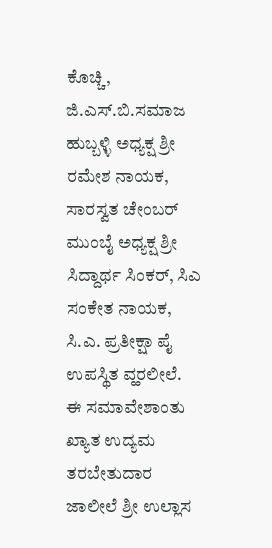ಕೊಚ್ಚಿ, ಜಿ.ಎಸ್.ಬಿ.ಸಮಾಜ ಹುಬ್ಬಳ್ಳಿ ಅಧ್ಯಕ್ಷ ಶ್ರೀ ರಮೇಶ ನಾಯಕ, ಸಾರಸ್ವತ ಚೇಂಬರ್ ಮುಂಬೈ ಅಧ್ಯಕ್ಷ ಶ್ರೀ ಸಿದ್ದಾರ್ಥ ಸಿಂಕರ್, ಸಿಎ ಸಂಕೇತ ನಾಯಕ, ಸಿ.ಎ. ಪ್ರತೀಕ್ಷಾ ಪೈ ಉಪಸ್ಥಿತ ವ್ಹರಲೀಲೆ.
ಈ ಸಮಾವೇಶಾಂತು ಖ್ಯಾತ ಉದ್ಯಮ ತರಬೇತುದಾರ ಜಾಲೀಲೆ ಶ್ರೀ ಉಲ್ಲಾಸ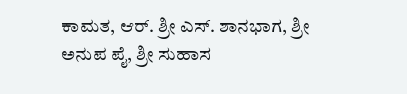ಕಾಮತ, ಆರ್. ಶ್ರೀ ಎಸ್. ಶಾನಭಾಗ, ಶ್ರೀ ಅನುಪ ಪೈ, ಶ್ರೀ ಸುಹಾಸ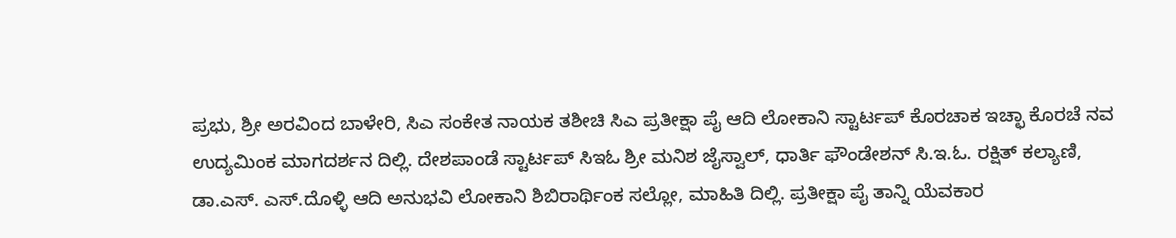ಪ್ರಭು, ಶ್ರೀ ಅರವಿಂದ ಬಾಳೇರಿ, ಸಿಎ ಸಂಕೇತ ನಾಯಕ ತಶೀಚಿ ಸಿಎ ಪ್ರತೀಕ್ಷಾ ಪೈ ಆದಿ ಲೋಕಾನಿ ಸ್ಟಾರ್ಟಪ್ ಕೊರಚಾಕ ಇಚ್ಛಾ ಕೊರಚೆ ನವ ಉದ್ಯಮಿಂಕ ಮಾಗದರ್ಶನ ದಿಲ್ಲಿ. ದೇಶಪಾಂಡೆ ಸ್ಟಾರ್ಟಪ್ ಸಿಇಓ ಶ್ರೀ ಮನಿಶ ಜೈಸ್ವಾಲ್, ಧಾರ್ತಿ ಫೌಂಡೇಶನ್ ಸಿ.ಇ.ಓ. ರಕ್ಷಿತ್ ಕಲ್ಯಾಣಿ, ಡಾ.ಎಸ್. ಎಸ್.ದೊಳ್ಳಿ ಆದಿ ಅನುಭವಿ ಲೋಕಾನಿ ಶಿಬಿರಾರ್ಥಿಂಕ ಸಲ್ಲೋ, ಮಾಹಿತಿ ದಿಲ್ಲಿ. ಪ್ರತೀಕ್ಷಾ ಪೈ ತಾನ್ನಿ ಯೆವಕಾರ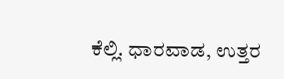ಕೆಲ್ಲಿ. ಧಾರವಾಡ, ಉತ್ತರ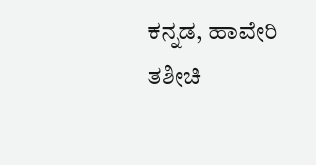ಕನ್ನಡ, ಹಾವೇರಿ ತಶೀಚಿ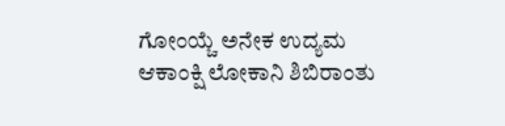ಗೋಂಯ್ಚೆ ಅನೇಕ ಉದ್ಯಮ ಆಕಾಂಕ್ಷಿ ಲೋಕಾನಿ ಶಿಬಿರಾಂತು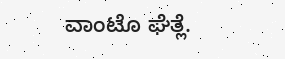ವಾಂಟೊ ಘೆತ್ಲೆ.